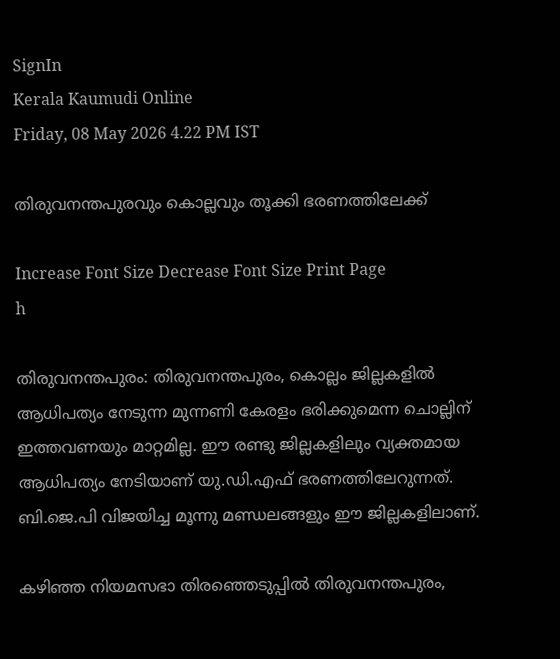SignIn
Kerala Kaumudi Online
Friday, 08 May 2026 4.22 PM IST

തിരുവനന്തപുരവും കൊല്ലവും തൂക്കി ഭരണത്തിലേക്ക്

Increase Font Size Decrease Font Size Print Page
h

തിരുവനന്തപുരം: തിരുവനന്തപുരം, കൊല്ലം ജില്ലകളിൽ ആധിപത്യം നേടുന്ന മുന്നണി കേരളം ഭരിക്കുമെന്ന ചൊല്ലിന് ഇത്തവണയും മാറ്റമില്ല. ഈ രണ്ടു ജില്ലകളിലും വ്യക്തമായ ആധിപത്യം നേടിയാണ് യു.ഡി.എഫ് ഭരണത്തിലേറുന്നത്. ബി.ജെ.പി വിജയിച്ച മൂന്നു മണ്ഡലങ്ങളും ഈ ജില്ലകളിലാണ്.

കഴിഞ്ഞ നിയമസഭാ തിരഞ്ഞെടുപ്പിൽ തിരുവനന്തപുരം,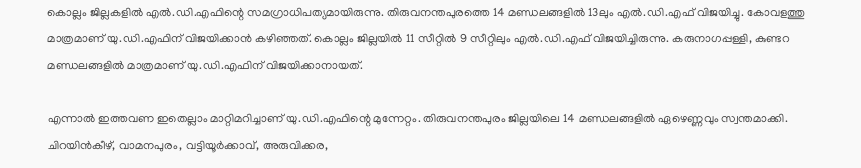കൊല്ലം ജില്ലകളിൽ എൽ.ഡി.എഫിന്റെ സമഗ്രാധിപത്യമായിരുന്നു. തിരുവനന്തപുരത്തെ 14 മണ്ഡലങ്ങളിൽ 13ലും എൽ.ഡി.എഫ് വിജയിച്ചു. കോവളത്തു മാത്രമാണ് യു.ഡി.എഫിന് വിജയിക്കാൻ കഴിഞ്ഞത്. കൊല്ലം ജില്ലയിൽ 11 സീറ്റിൽ 9 സീറ്റിലും എൽ.ഡി.എഫ് വിജയിച്ചിരുന്നു. കരുനാഗപ്പള്ളി, കുണ്ടറ മണ്ഡലങ്ങളിൽ മാത്രമാണ് യു.ഡി.എഫിന് വിജയിക്കാനായത്.

എന്നാൽ ഇത്തവണ ഇതെല്ലാം മാറ്റിമറിച്ചാണ് യു.ഡി.എഫിന്റെ മുന്നേറ്റം. തിരുവനന്തപുരം ജില്ലയിലെ 14 മണ്ഡലങ്ങളിൽ ഏഴെണ്ണവും സ്വന്തമാക്കി. ചിറയിൻകീഴ്, വാമനപുരം, വട്ടിയൂർക്കാവ്, അരുവിക്കര,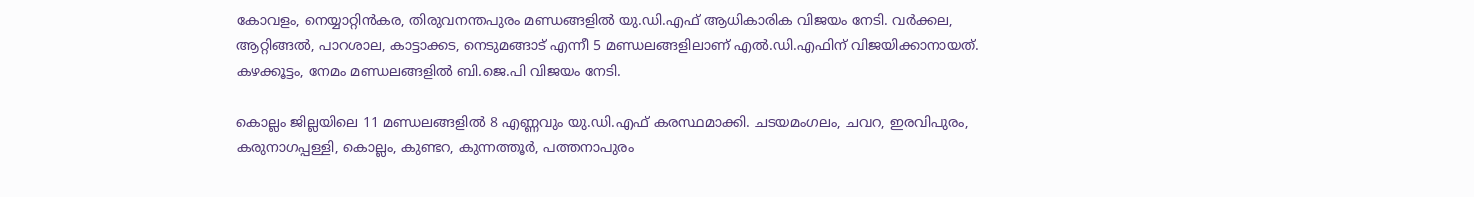കോവളം, നെയ്യാറ്റിൻകര, തിരുവനന്തപുരം മണ്ഡങ്ങളിൽ യു.ഡി.എഫ് ആധികാരിക വിജയം നേടി. വർക്കല, ആറ്റിങ്ങൽ, പാറശാല, കാട്ടാക്കട, നെടുമങ്ങാട് എന്നീ 5 മണ്ഡലങ്ങളിലാണ് എൽ.ഡി.എഫിന് വിജയിക്കാനായത്. കഴക്കൂട്ടം, നേമം മണ്ഡലങ്ങളിൽ ബി.ജെ.പി വിജയം നേടി.

കൊല്ലം ജില്ലയിലെ 11 മണ്ഡലങ്ങളിൽ 8 എണ്ണവും യു.ഡി.എഫ് കരസ്ഥമാക്കി. ചടയമംഗലം, ചവറ, ഇരവിപുരം, കരുനാഗപ്പള്ളി, കൊല്ലം, കുണ്ടറ, കുന്നത്തൂർ, പത്തനാപുരം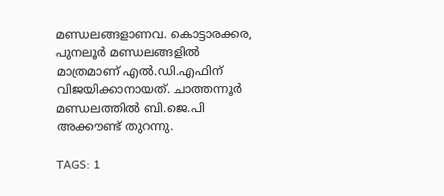മണ്ഡലങ്ങളാണവ. കൊട്ടാരക്കര, പുനലൂർ മണ്ഡലങ്ങളിൽ മാത്രമാണ് എൽ.ഡി.എഫിന് വിജയിക്കാനായത്. ചാത്തന്നൂർ മണ്ഡലത്തിൽ ബി.ജെ.പി അക്കൗണ്ട് തുറന്നു.

TAGS: 1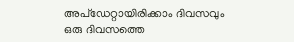അപ്ഡേറ്റായിരിക്കാം ദിവസവും
ഒരു ദിവസത്തെ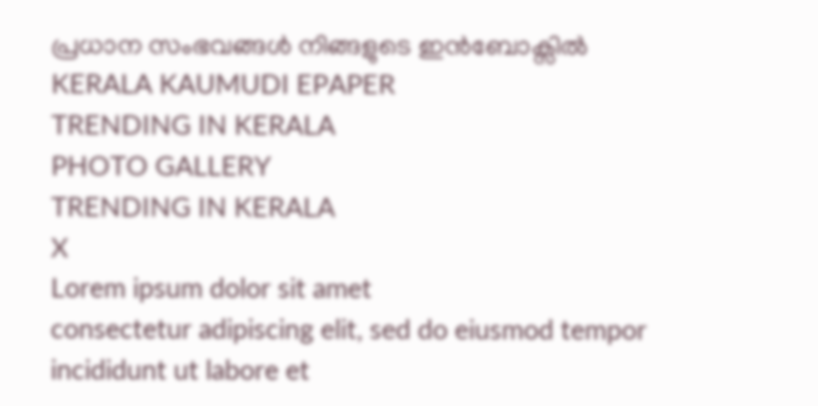പ്രധാന സംഭവങ്ങൾ നിങ്ങളുടെ ഇൻബോക്സിൽ
KERALA KAUMUDI EPAPER
TRENDING IN KERALA
PHOTO GALLERY
TRENDING IN KERALA
X
Lorem ipsum dolor sit amet
consectetur adipiscing elit, sed do eiusmod tempor incididunt ut labore et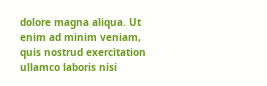dolore magna aliqua. Ut enim ad minim veniam, quis nostrud exercitation ullamco laboris nisi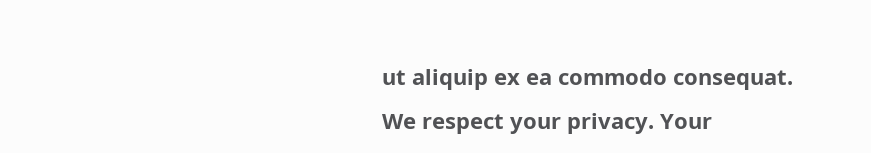ut aliquip ex ea commodo consequat.
We respect your privacy. Your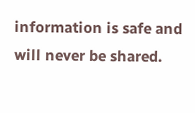information is safe and will never be shared.